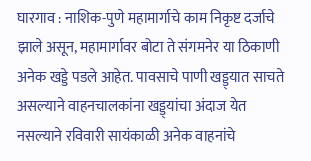घारगाव : नाशिक-पुणे महामार्गाचे काम निकृष्ट दर्जाचे झाले असून, महामार्गावर बोटा ते संगमनेर या ठिकाणी अनेक खड्डे पडले आहेत. पावसाचे पाणी खड्ड्यात साचते असल्याने वाहनचालकांना खड्ड्यांचा अंदाज येत नसल्याने रविवारी सायंकाळी अनेक वाहनांचे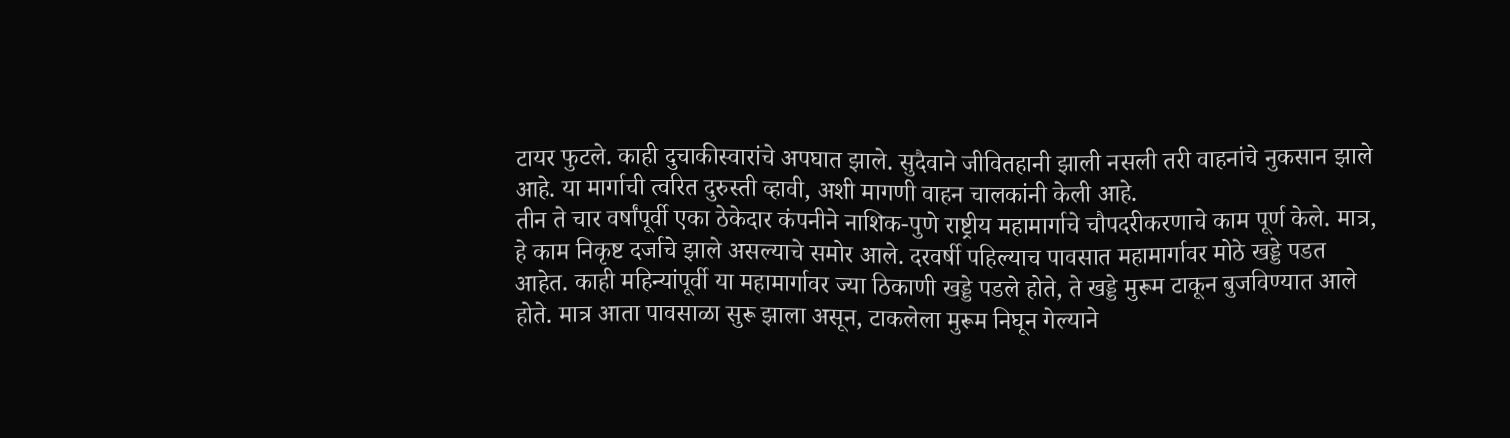टायर फुटले. काही दुचाकीस्वारांचे अपघात झाले. सुदैवाने जीवितहानी झाली नसली तरी वाहनांचे नुकसान झाले आहे. या मार्गाची त्वरित दुरुस्ती व्हावी, अशी मागणी वाहन चालकांनी केली आहे.
तीन ते चार वर्षांपूर्वी एका ठेकेदार कंपनीने नाशिक-पुणे राष्ट्रीय महामार्गाचे चौपदरीकरणाचे काम पूर्ण केले. मात्र, हे काम निकृष्ट दर्जाचे झाले असल्याचे समोर आले. दरवर्षी पहिल्याच पावसात महामार्गावर मोठे खड्डे पडत आहेत. काही महिन्यांपूर्वी या महामार्गावर ज्या ठिकाणी खड्डे पडले होते, ते खड्डे मुरूम टाकून बुजविण्यात आले होते. मात्र आता पावसाळा सुरू झाला असून, टाकलेला मुरूम निघून गेल्याने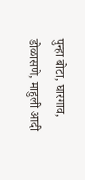पुन्हा बोटा, घारगाव, डोळासणे, माहुली आदी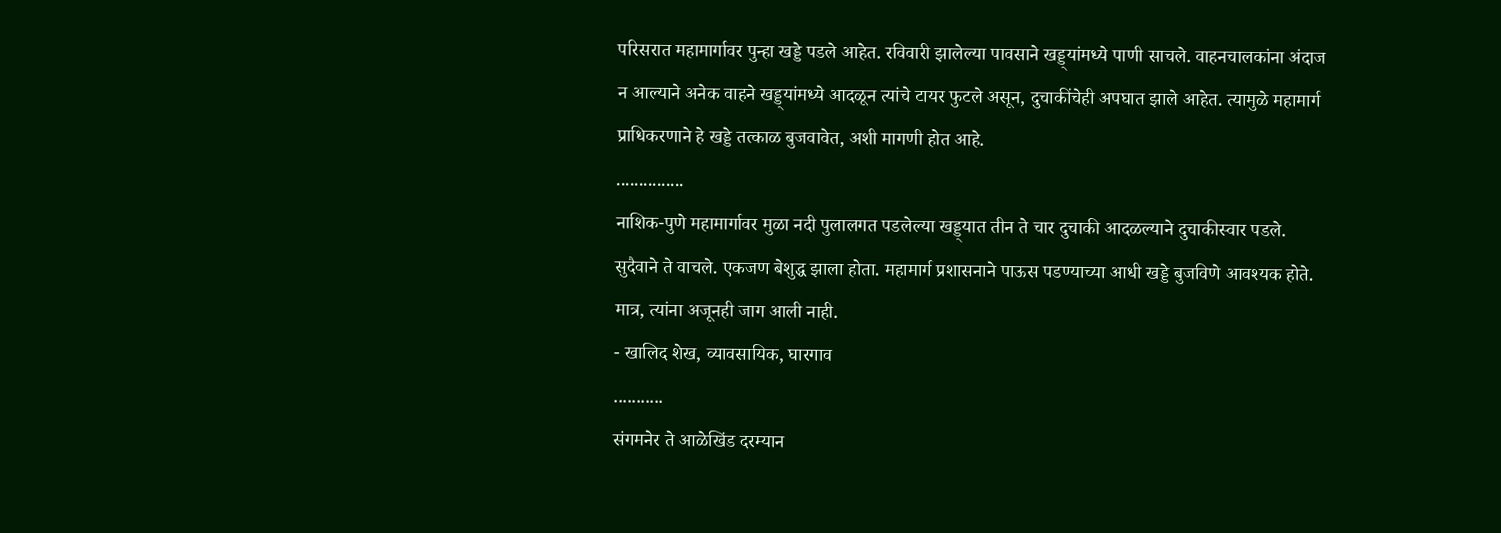परिसरात महामार्गावर पुन्हा खड्डे पडले आहेत. रविवारी झालेल्या पावसाने खड्ड्यांमध्ये पाणी साचले. वाहनचालकांना अंदाज न आल्याने अनेक वाहने खड्ड्यांमध्ये आदळून त्यांचे टायर फुटले असून, दुचाकींचेही अपघात झाले आहेत. त्यामुळे महामार्ग प्राधिकरणाने हे खड्डे तत्काळ बुजवावेत, अशी मागणी होत आहे.
...............
नाशिक-पुणे महामार्गावर मुळा नदी पुलालगत पडलेल्या खड्ड्यात तीन ते चार दुचाकी आदळल्याने दुचाकीस्वार पडले. सुदैवाने ते वाचले. एकजण बेशुद्ध झाला होता. महामार्ग प्रशासनाने पाऊस पडण्याच्या आधी खड्डे बुजविणे आवश्यक होते. मात्र, त्यांना अजूनही जाग आली नाही.
- खालिद शेख, व्यावसायिक, घारगाव
...........
संगमनेर ते आळेखिंड दरम्यान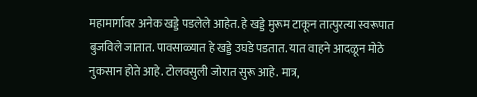महामार्गावर अनेक खड्डे पडलेले आहेत. हे खड्डे मुरूम टाकून तात्पुरत्या स्वरूपात बुजविले जातात. पावसाळ्यात हे खड्डे उघडे पडतात. यात वाहने आदळून मोठे नुकसान होते आहे. टोलवसुली जोरात सुरू आहे. मात्र,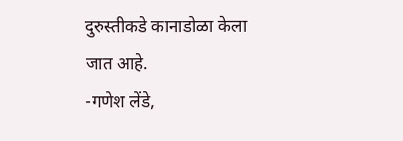दुरुस्तीकडे कानाडोळा केला जात आहे.
-गणेश लेंडे,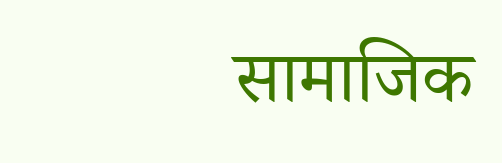सामाजिक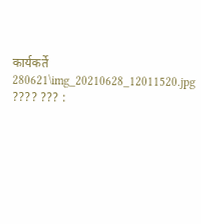कार्यकर्ते
280621\img_20210628_12011520.jpg
???? ??? :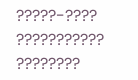?????-???? ??????????? ????????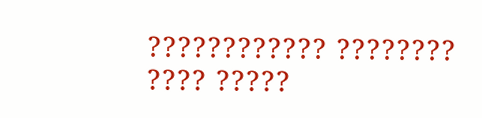???????????? ???????? ???? ?????